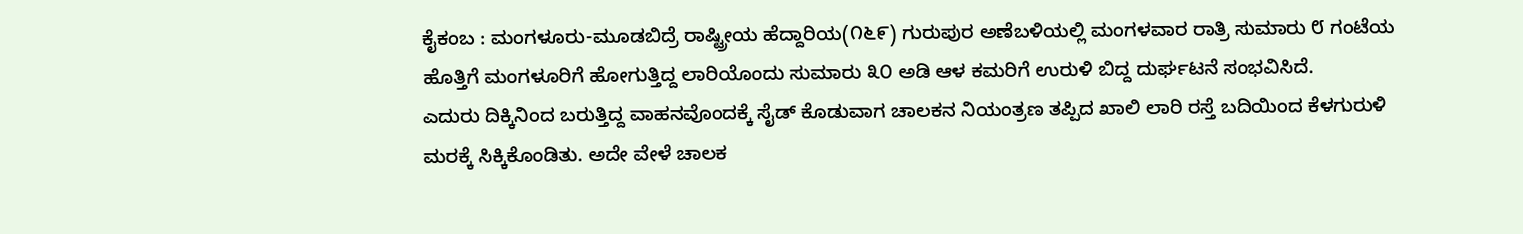ಕೈಕಂಬ : ಮಂಗಳೂರು-ಮೂಡಬಿದ್ರೆ ರಾಷ್ಟ್ರೀಯ ಹೆದ್ದಾರಿಯ(೧೬೯) ಗುರುಪುರ ಅಣೆಬಳಿಯಲ್ಲಿ ಮಂಗಳವಾರ ರಾತ್ರಿ ಸುಮಾರು ೮ ಗಂಟೆಯ ಹೊತ್ತಿಗೆ ಮಂಗಳೂರಿಗೆ ಹೋಗುತ್ತಿದ್ದ ಲಾರಿಯೊಂದು ಸುಮಾರು ೩೦ ಅಡಿ ಆಳ ಕಮರಿಗೆ ಉರುಳಿ ಬಿದ್ದ ದುರ್ಘಟನೆ ಸಂಭವಿಸಿದೆ.
ಎದುರು ದಿಕ್ಕಿನಿಂದ ಬರುತ್ತಿದ್ದ ವಾಹನವೊಂದಕ್ಕೆ ಸೈಡ್ ಕೊಡುವಾಗ ಚಾಲಕನ ನಿಯಂತ್ರಣ ತಪ್ಪಿದ ಖಾಲಿ ಲಾರಿ ರಸ್ತೆ ಬದಿಯಿಂದ ಕೆಳಗುರುಳಿ ಮರಕ್ಕೆ ಸಿಕ್ಕಿಕೊಂಡಿತು. ಅದೇ ವೇಳೆ ಚಾಲಕ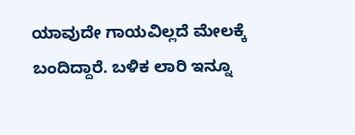ಯಾವುದೇ ಗಾಯವಿಲ್ಲದೆ ಮೇಲಕ್ಕೆ ಬಂದಿದ್ದಾರೆ. ಬಳಿಕ ಲಾರಿ ಇನ್ನೂ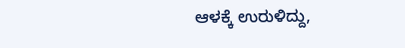ಆಳಕ್ಕೆ ಉರುಳಿದ್ದು,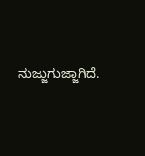ನುಜ್ಜುಗುಜ್ಜಾಗಿದೆ.